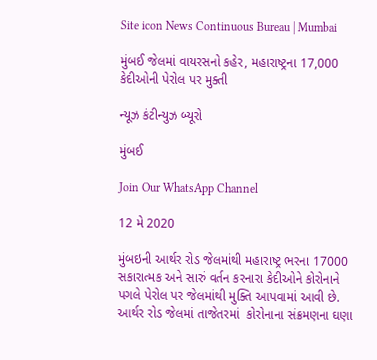Site icon News Continuous Bureau | Mumbai

મુંબઈ જેલમાં વાયરસનો કહેર, મહારાષ્ટ્રના 17,000 કેદીઓની પેરોલ પર મુક્તી

ન્યૂઝ કંટીન્યુઝ બ્યૂરો

મુંબઈ

Join Our WhatsApp Channel

12 મે 2020

મુંબઇની આર્થર રોડ જેલમાંથી મહારાષ્ટ્ર ભરના 17000 સકારાત્મક અને સારું વર્તન કરનારા કેદીઓને કોરોનાને પગલે પેરોલ પર જેલમાંથી મુક્તિ આપવામાં આવી છે. આર્થર રોડ જેલમાં તાજેતરમાં  કોરોનાના સંક્રમણના ઘણા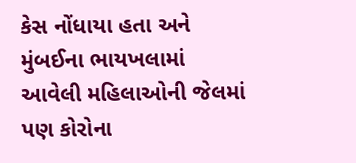કેસ નોંધાયા હતા અને મુંબઈના ભાયખલામાં આવેલી મહિલાઓની જેલમાં પણ કોરોના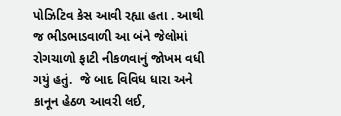પોઝિટિવ કેસ આવી રહ્યા હતા . આથી જ ભીડભાડવાળી આ બંને જેલોમાં રોગચાળો ફાટી નીકળવાનું જોખમ વધી ગયું હતું.  જે બાદ વિવિધ ધારા અને કાનૂન હેઠળ આવરી લઈ,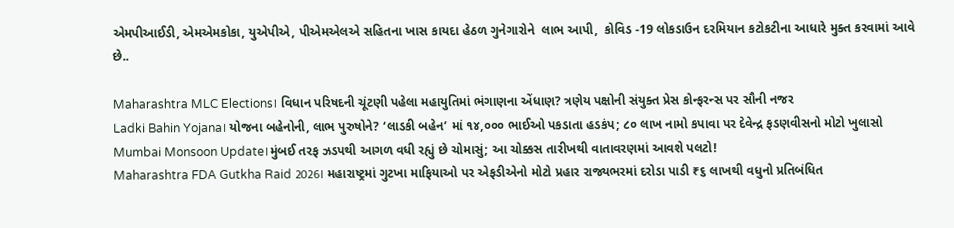એમપીઆઈડી, એમએમકોકા, યુએપીએ, પીએમએલએ સહિતના ખાસ કાયદા હેઠળ ગુનેગારોને  લાભ આપી,  કોવિડ -19 લોકડાઉન દરમિયાન કટોકટીના આધારે મુક્ત કરવામાં આવે છે..

Maharashtra MLC Elections। વિધાન પરિષદની ચૂંટણી પહેલા મહાયુતિમાં ભંગાણના એંધાણ? ત્રણેય પક્ષોની સંયુક્ત પ્રેસ કોન્ફરન્સ પર સૌની નજર
Ladki Bahin Yojana। યોજના બહેનોની, લાભ પુરુષોને? ‘લાડકી બહેન’ માં ૧૪,૦૦૦ ભાઈઓ પકડાતા હડકંપ; ૮૦ લાખ નામો કપાવા પર દેવેન્દ્ર ફડણવીસનો મોટો ખુલાસો
Mumbai Monsoon Update।મુંબઈ તરફ ઝડપથી આગળ વધી રહ્યું છે ચોમાસું; આ ચોક્કસ તારીખથી વાતાવરણમાં આવશે પલટો!
Maharashtra FDA Gutkha Raid 2026। મહારાષ્ટ્રમાં ગુટખા માફિયાઓ પર એફડીએનો મોટો પ્રહાર રાજ્યભરમાં દરોડા પાડી ₹૬ લાખથી વધુનો પ્રતિબંધિત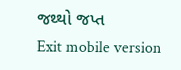જથ્થો જપ્ત
Exit mobile version